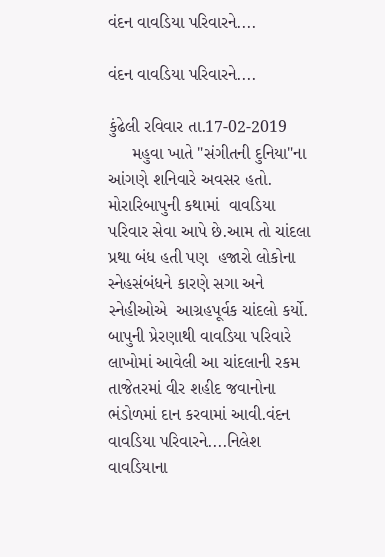વંદન વાવડિયા પરિવારને....

વંદન વાવડિયા પરિવારને....

કુંઢેલી રવિવાર તા.17-02-2019
     મહુવા ખાતે "સંગીતની દુનિયા"ના આંગણે શનિવારે અવસર હતો. મોરારિબાપુની કથામાં  વાવડિયા પરિવાર સેવા આપે છે.આમ તો ચાંદલા પ્રથા બંધ હતી પણ  હજારો લોકોના સ્નેહસંબંધને કારણે સગા અને સ્નેહીઓએ  આગ્રહપૂર્વક ચાંદલો કર્યો. બાપુની પ્રેરણાથી વાવડિયા પરિવારે લાખોમાં આવેલી આ ચાંદલાની રકમ તાજેતરમાં વીર શહીદ જવાનોના ભંડોળમાં દાન કરવામાં આવી.વંદન વાવડિયા પરિવારને....નિલેશ વાવડિયાના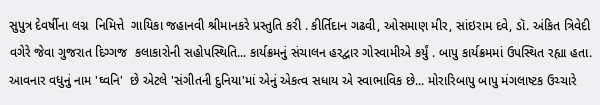સુપુત્ર દેવર્ષીના લગ્ન  નિમિત્તે  ગાયિકા જહાનવી શ્રીમાનકરે પ્રસ્તુતિ કરી . કીર્તિદાન ગઢવી, ઓસમાણ મીર, સાંઇરામ દવે, ડૉ. અંકિત ત્રિવેદી વગેરે જેવા ગુજરાત દિગ્ગજ  કલાકારોની સહોપસ્થિતિ... કાર્યક્રમનું સંચાલન હરદ્વાર ગોસ્વામીએ કર્યું . બાપુ કાર્યક્રમમાં ઉપસ્થિત રહ્યા હતા. આવનાર વધુનું નામ 'ઘ્વનિ'  છે એટલે 'સંગીતની દુનિયા'માં એનું એકત્વ સધાય એ સ્વાભાવિક છે... મોરારિબાપુ બાપુ મંગલાષ્ટક ઉચ્ચારે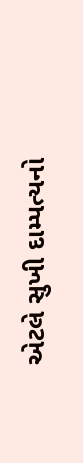એટલે સુખી દામ્પત્યનો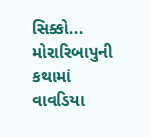સિક્કો... મોરારિબાપુની કથામાં  વાવડિયા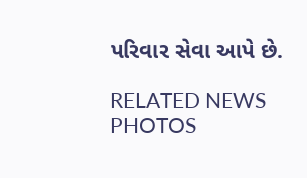પરિવાર સેવા આપે છે.

RELATED NEWS PHOTOS